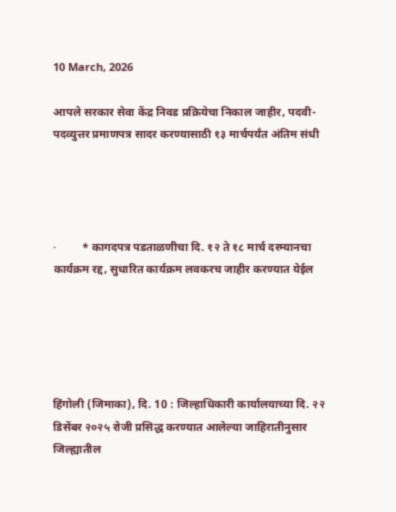10 March, 2026

आपले सरकार सेवा केंद्र निवड प्रक्रियेचा निकाल जाहीर, पदवी-पदव्युत्तर प्रमाणपत्र सादर करण्यासाठी १३ मार्चपर्यंत अंतिम संधी




·         * कागदपत्र पडताळणीचा दि. १२ ते १८ मार्च दरम्यानचा कार्यक्रम रद्द, सुधारित कार्यक्रम लवकरच जाहीर करण्यात येईल





हिंगोली (जिमाका), दि. 10 : जिल्हाधिकारी कार्यालयाच्या दि. २२ डिसेंबर २०२५ रोजी प्रसिद्ध करण्यात आलेल्या जाहिरातीनुसार जिल्ह्यातील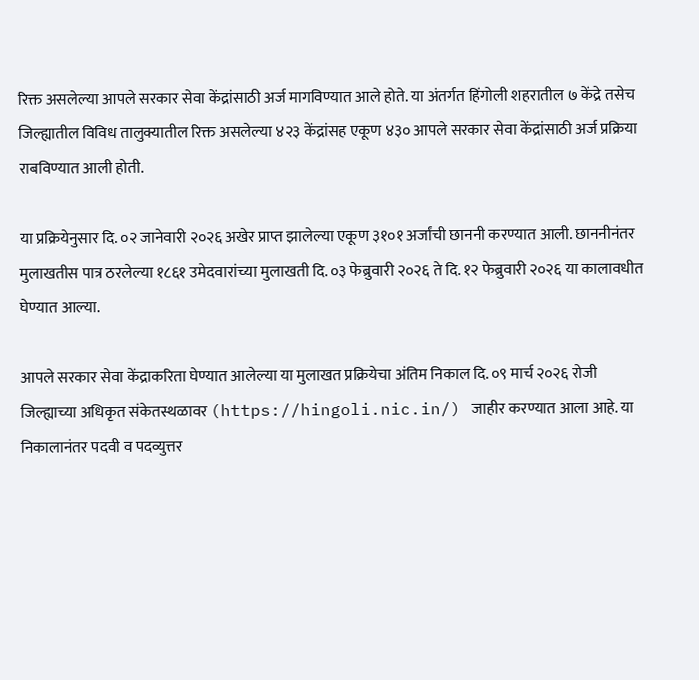रिक्त असलेल्या आपले सरकार सेवा केंद्रांसाठी अर्ज मागविण्यात आले होते. या अंतर्गत हिंगोली शहरातील ७ केंद्रे तसेच जिल्ह्यातील विविध तालुक्यातील रिक्त असलेल्या ४२३ केंद्रांसह एकूण ४३० आपले सरकार सेवा केंद्रांसाठी अर्ज प्रक्रिया राबविण्यात आली होती.

या प्रक्रियेनुसार दि. ०२ जानेवारी २०२६ अखेर प्राप्त झालेल्या एकूण ३१०१ अर्जांची छाननी करण्यात आली. छाननीनंतर मुलाखतीस पात्र ठरलेल्या १८६१ उमेदवारांच्या मुलाखती दि. ०३ फेब्रुवारी २०२६ ते दि. १२ फेब्रुवारी २०२६ या कालावधीत घेण्यात आल्या.

आपले सरकार सेवा केंद्राकरिता घेण्यात आलेल्या या मुलाखत प्रक्रियेचा अंतिम निकाल दि. ०९ मार्च २०२६ रोजी जिल्ह्याच्या अधिकृत संकेतस्थळावर (https://hingoli.nic.in/) जाहीर करण्यात आला आहे. या निकालानंतर पदवी व पदव्युत्तर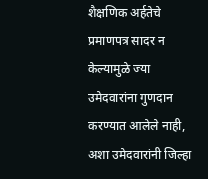शैक्षणिक अर्हतेचे प्रमाणपत्र सादर न केल्यामुळे ज्या उमेदवारांना गुणदान करण्यात आलेले नाही, अशा उमेदवारांनी जिल्हा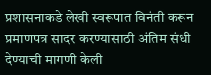प्रशासनाकडे लेखी स्वरूपात विनंती करून प्रमाणपत्र सादर करण्यासाठी अंतिम संधी देण्याची मागणी केली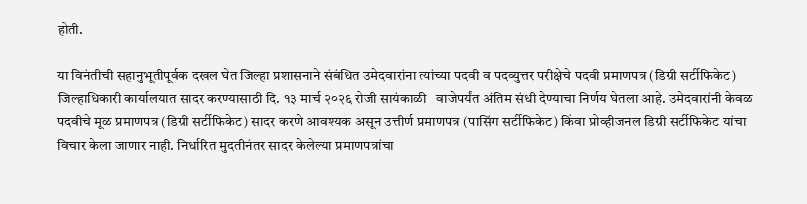होती.

या विनंतीची सहानुभूतीपूर्वक दखल घेत जिल्हा प्रशासनाने संबंधित उमेदवारांना त्यांच्या पदवी व पदव्युत्तर परीक्षेचे पदवी प्रमाणपत्र (डिग्री सर्टीफिकेट) जिल्हाधिकारी कार्यालयात सादर करण्यासाठी दि. १३ मार्च २०२६ रोजी सायंकाळी   वाजेपर्यंत अंतिम संधी देण्याचा निर्णय घेतला आहे. उमेदवारांनी केवळ पदवीचे मूळ प्रमाणपत्र (डिग्री सर्टीफिकेट) सादर करणे आवश्यक असून उत्तीर्ण प्रमाणपत्र (पासिंग सर्टीफिकेट) किंवा प्रोव्हीजनल डिग्री सर्टीफिकेट यांचा विचार केला जाणार नाही. निर्धारित मुदतीनंतर सादर केलेल्या प्रमाणपत्रांचा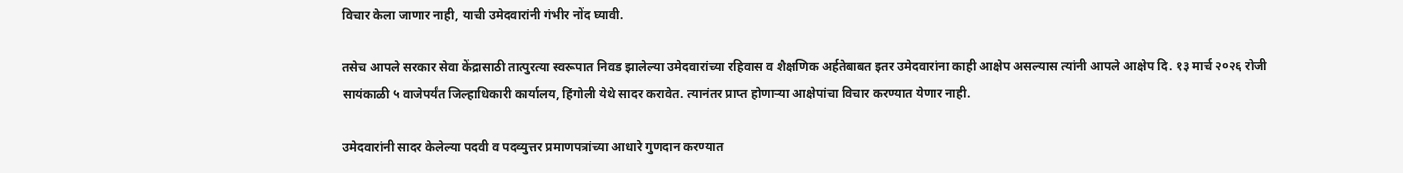विचार केला जाणार नाही, याची उमेदवारांनी गंभीर नोंद घ्यावी.

तसेच आपले सरकार सेवा केंद्रासाठी तात्पुरत्या स्वरूपात निवड झालेल्या उमेदवारांच्या रहिवास व शैक्षणिक अर्हतेबाबत इतर उमेदवारांना काही आक्षेप असल्यास त्यांनी आपले आक्षेप दि. १३ मार्च २०२६ रोजी सायंकाळी ५ वाजेपर्यंत जिल्हाधिकारी कार्यालय, हिंगोली येथे सादर करावेत. त्यानंतर प्राप्त होणाऱ्या आक्षेपांचा विचार करण्यात येणार नाही.

उमेदवारांनी सादर केलेल्या पदवी व पदव्युत्तर प्रमाणपत्रांच्या आधारे गुणदान करण्यात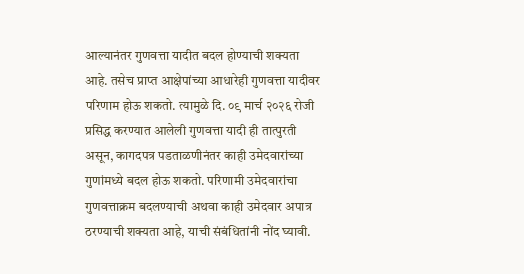आल्यानंतर गुणवत्ता यादीत बदल होण्याची शक्यता आहे. तसेच प्राप्त आक्षेपांच्या आधारेही गुणवत्ता यादीवर परिणाम होऊ शकतो. त्यामुळे दि. ०९ मार्च २०२६ रोजी प्रसिद्ध करण्यात आलेली गुणवत्ता यादी ही तात्पुरती असून, कागदपत्र पडताळणीनंतर काही उमेदवारांच्या गुणांमध्ये बदल होऊ शकतो. परिणामी उमेदवारांचा गुणवत्ताक्रम बदलण्याची अथवा काही उमेदवार अपात्र ठरण्याची शक्यता आहे, याची संबंधितांनी नोंद घ्यावी.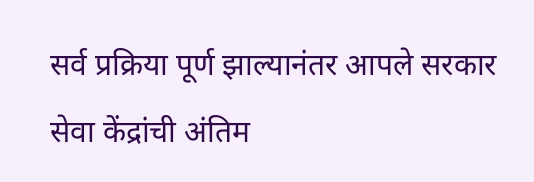सर्व प्रक्रिया पूर्ण झाल्यानंतर आपले सरकार सेवा केंद्रांची अंतिम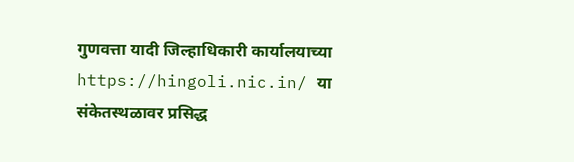गुणवत्ता यादी जिल्हाधिकारी कार्यालयाच्या https://hingoli.nic.in/ या संकेतस्थळावर प्रसिद्ध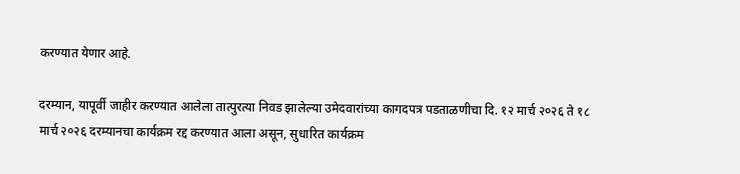करण्यात येणार आहे.

दरम्यान, यापूर्वी जाहीर करण्यात आलेला तात्पुरत्या निवड झालेल्या उमेदवारांच्या कागदपत्र पडताळणीचा दि. १२ मार्च २०२६ ते १८ मार्च २०२६ दरम्यानचा कार्यक्रम रद्द करण्यात आला असून, सुधारित कार्यक्रम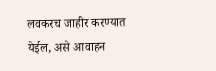लवकरच जाहीर करण्यात येईल, असे आवाहन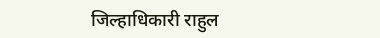जिल्हाधिकारी राहुल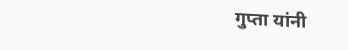गुप्ता यांनी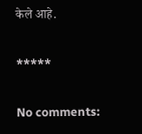केले आहे.

*****

No comments: